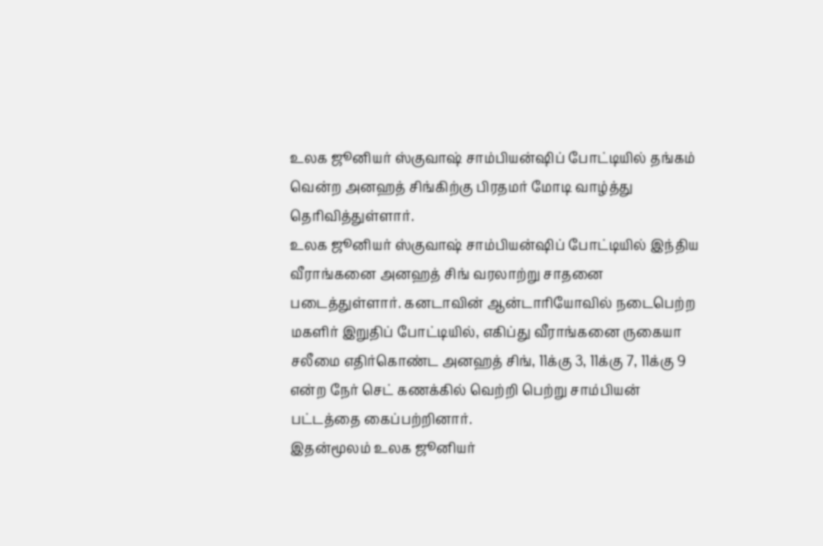உலக ஜூனியர் ஸ்குவாஷ் சாம்பியன்ஷிப் போட்டியில் தங்கம் வென்ற அனஹத் சிங்கிற்கு பிரதமர் மோடி வாழ்த்து தெரிவித்துள்ளார்.
உலக ஜூனியர் ஸ்குவாஷ் சாம்பியன்ஷிப் போட்டியில் இந்திய வீராங்கனை அனஹத் சிங் வரலாற்று சாதனை படைத்துள்ளார். கனடாவின் ஆன்டாரியோவில் நடைபெற்ற மகளிர் இறுதிப் போட்டியில், எகிப்து வீராங்கனை ருகையா சலீமை எதிர்கொண்ட அனஹத் சிங், 11க்கு 3, 11க்கு 7, 11க்கு 9 என்ற நேர் செட் கணக்கில் வெற்றி பெற்று சாம்பியன் பட்டத்தை கைப்பற்றினார்.
இதன்மூலம் உலக ஜூனியர்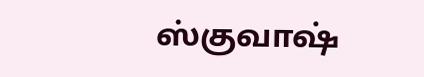ஸ்குவாஷ்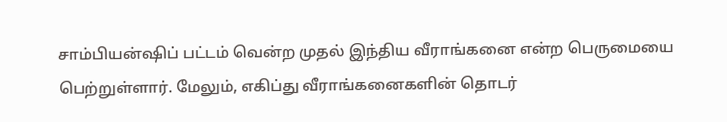சாம்பியன்ஷிப் பட்டம் வென்ற முதல் இந்திய வீராங்கனை என்ற பெருமையை பெற்றுள்ளார். மேலும், எகிப்து வீராங்கனைகளின் தொடர்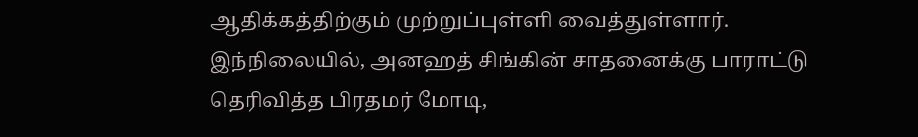ஆதிக்கத்திற்கும் முற்றுப்புள்ளி வைத்துள்ளார். இந்நிலையில், அனஹத் சிங்கின் சாதனைக்கு பாராட்டு தெரிவித்த பிரதமர் மோடி,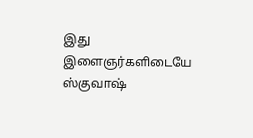இது இளைஞர்களிடையே ஸ்குவாஷ்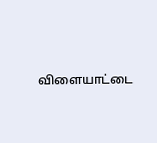விளையாட்டை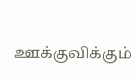ஊக்குவிக்கும்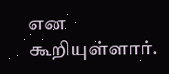என கூறியுள்ளார்.